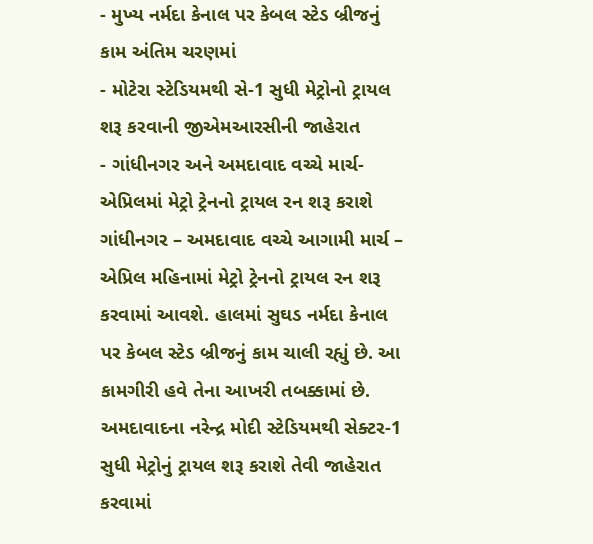- મુખ્ય નર્મદા કેનાલ પર કેબલ સ્ટેડ બ્રીજનું કામ અંતિમ ચરણમાં
- મોટેરા સ્ટેડિયમથી સે-1 સુધી મેટ્રોનો ટ્રાયલ શરૂ કરવાની જીએમઆરસીની જાહેરાત
- ગાંધીનગર અને અમદાવાદ વચ્ચે માર્ચ-એપ્રિલમાં મેટ્રો ટ્રેનનો ટ્રાયલ રન શરૂ કરાશે
ગાંધીનગર – અમદાવાદ વચ્ચે આગામી માર્ચ – એપ્રિલ મહિનામાં મેટ્રો ટ્રેનનો ટ્રાયલ રન શરૂ કરવામાં આવશે. હાલમાં સુઘડ નર્મદા કેનાલ પર કેબલ સ્ટેડ બ્રીજનું કામ ચાલી રહ્યું છે. આ કામગીરી હવે તેના આખરી તબક્કામાં છે.
અમદાવાદના નરેન્દ્ર મોદી સ્ટેડિયમથી સેક્ટર-1 સુધી મેટ્રોનું ટ્રાયલ શરૂ કરાશે તેવી જાહેરાત કરવામાં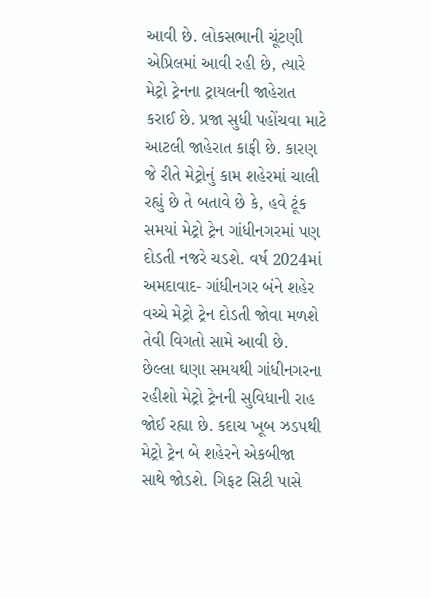આવી છે. લોકસભાની ચૂંટણી એપ્રિલમાં આવી રહી છે, ત્યારે મેટ્રો ટ્રેનના ટ્રાયલની જાહેરાત કરાઈ છે. પ્રજા સુધી પહોંચવા માટે આટલી જાહેરાત કાફી છે. કારણ જે રીતે મેટ્રોનું કામ શહેરમાં ચાલી રહ્યું છે તે બતાવે છે કે, હવે ટૂંક સમયાં મેટ્રો ટ્રેન ગાંધીનગરમાં પણ દોડતી નજરે ચડશે. વર્ષ 2024માં અમદાવાદ- ગાંધીનગર બંને શહેર વચ્ચે મેટ્રો ટ્રેન દોડતી જોવા મળશે તેવી વિગતો સામે આવી છે. છેલ્લા ઘણા સમયથી ગાંધીનગરના રહીશો મેટ્રો ટ્રેનની સુવિધાની રાહ જોઈ રહ્યા છે. કદાચ ખૂબ ઝડપથી મેટ્રો ટ્રેન બે શહેરને એકબીજા સાથે જોડશે. ગિફટ સિટી પાસે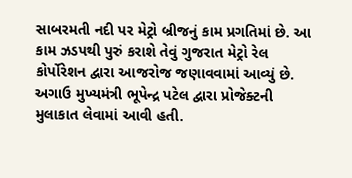સાબરમતી નદી પર મેટ્રો બ્રીજનું કામ પ્રગતિમાં છે. આ કામ ઝડપથી પુરું કરાશે તેવું ગુજરાત મેટ્રો રેલ કોર્પોરેશન દ્વારા આજરોજ જણાવવામાં આવ્યું છે. અગાઉ મુખ્યમંત્રી ભૂપેન્દ્ર પટેલ દ્વારા પ્રોજેક્ટની મુલાકાત લેવામાં આવી હતી.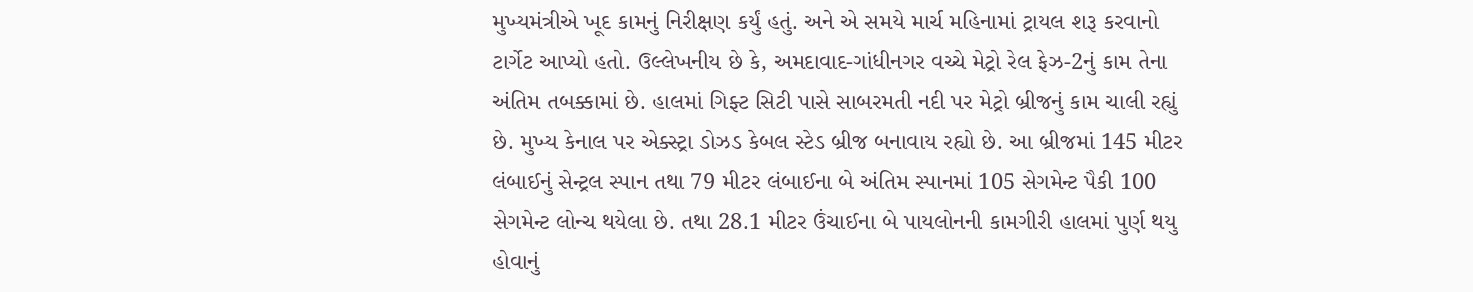મુખ્યમંત્રીએ ખૂદ કામનું નિરીક્ષણ કર્યું હતું. અને એ સમયે માર્ચ મહિનામાં ટ્રાયલ શરૂ કરવાનો ટાર્ગેટ આપ્યો હતો. ઉલ્લેખનીય છે કે, અમદાવાદ-ગાંધીનગર વચ્ચે મેટ્રો રેલ ફેઝ-2નું કામ તેના અંતિમ તબક્કામાં છે. હાલમાં ગિફ્ટ સિટી પાસે સાબરમતી નદી પર મેટ્રો બ્રીજનું કામ ચાલી રહ્યું છે. મુખ્ય કેનાલ પર એક્સ્ટ્રા ડોઝડ કેબલ સ્ટેડ બ્રીજ બનાવાય રહ્યો છે. આ બ્રીજમાં 145 મીટર લંબાઈનું સેન્ટ્રલ સ્પાન તથા 79 મીટર લંબાઈના બે અંતિમ સ્પાનમાં 105 સેગમેન્ટ પૈકી 100 સેગમેન્ટ લોન્ચ થયેલા છે. તથા 28.1 મીટર ઉંચાઈના બે પાયલોનની કામગીરી હાલમાં પુર્ણ થયુ હોવાનું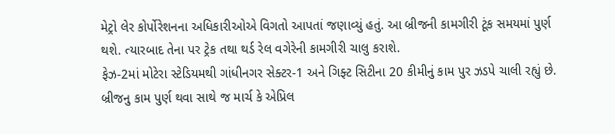મેટ્રો લેર કોર્પોરેશનના અધિકારીઓએ વિગતો આપતાં જણાવ્યું હતું. આ બ્રીજની કામગીરી ટૂંક સમયમાં પુર્ણ થશે. ત્યારબાદ તેના પર ટ્રેક તથા થર્ડ રેલ વગેરેની કામગીરી ચાલુ કરાશે.
ફેઝ-2માં મોટેરા સ્ટેડિયમથી ગાંધીનગર સેક્ટર-1 અને ગિફ્ટ સિટીના 20 કીમીનું કામ પુર ઝડપે ચાલી રહ્યું છે. બ્રીજનુ કામ પુર્ણ થવા સાથે જ માર્ચ કે એપ્રિલ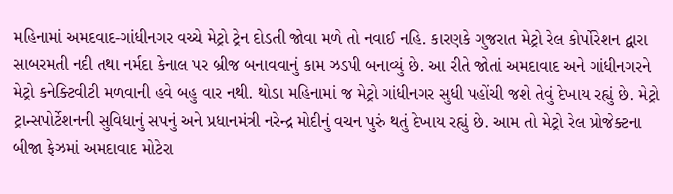મહિનામાં અમદવાદ-ગાંધીનગર વચ્ચે મેટ્રો ટ્રેન દોડતી જોવા મળે તો નવાઈ નહિ. કારણકે ગુજરાત મેટ્રો રેલ કોર્પોરેશન દ્વારા સાબરમતી નદી તથા નર્મદા કેનાલ પર બ્રીજ બનાવવાનું કામ ઝડપી બનાવ્યું છે. આ રીતે જોતાં અમદાવાદ અને ગાંધીનગરને મેટ્રો કનેક્ટિવીટી મળવાની હવે બહુ વાર નથી. થોડા મહિનામાં જ મેટ્રો ગાંધીનગર સુધી પહોંચી જશે તેવું દેખાય રહ્યું છે. મેટ્રો ટ્રાન્સપોર્ટેશનની સુવિધાનું સપનું અને પ્રધાનમંત્રી નરેન્દ્ર મોદીનું વચન પુરું થતું દેખાય રહ્યું છે. આમ તો મેટ્રો રેલ પ્રોજેક્ટના બીજા ફેઝમાં અમદાવાદ મોટેરા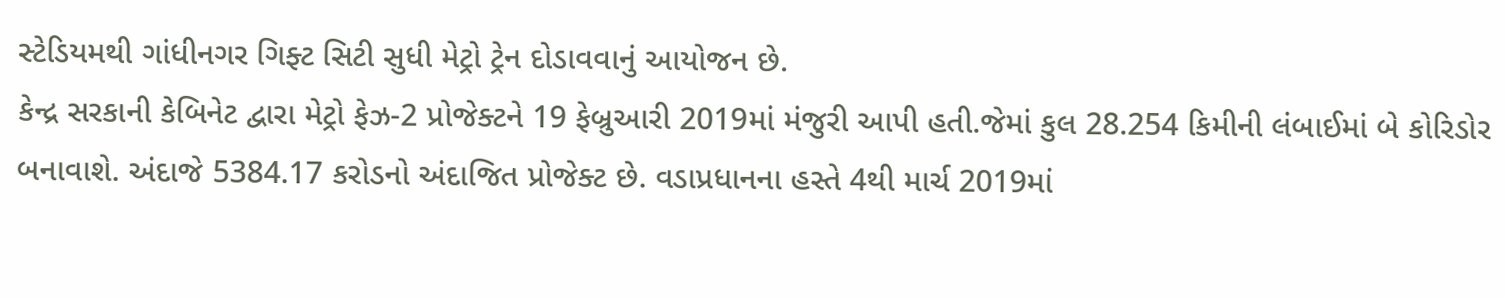સ્ટેડિયમથી ગાંધીનગર ગિફ્ટ સિટી સુધી મેટ્રો ટ્રેન દોડાવવાનું આયોજન છે.
કેન્દ્ર સરકાની કેબિનેટ દ્વારા મેટ્રો ફેઝ-2 પ્રોજેક્ટને 19 ફેબ્રુઆરી 2019માં મંજુરી આપી હતી.જેમાં કુલ 28.254 કિમીની લંબાઈમાં બે કોરિડોર બનાવાશે. અંદાજે 5384.17 કરોડનો અંદાજિત પ્રોજેક્ટ છે. વડાપ્રધાનના હસ્તે 4થી માર્ચ 2019માં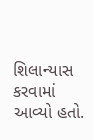શિલાન્યાસ કરવામાં આવ્યો હતો.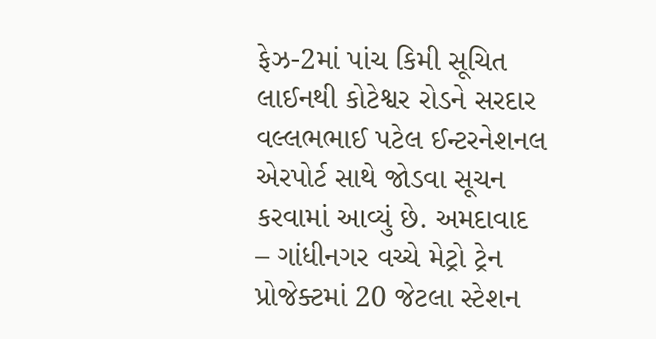ફેઝ-2માં પાંચ કિમી સૂચિત લાઈનથી કોટેશ્વર રોડને સરદાર વલ્લભભાઈ પટેલ ઈન્ટરનેશનલ એરપોર્ટ સાથે જોડવા સૂચન કરવામાં આવ્યું છે. અમદાવાદ – ગાંધીનગર વચ્ચે મેટ્રો ટ્રેન પ્રોજેક્ટમાં 20 જેટલા સ્ટેશન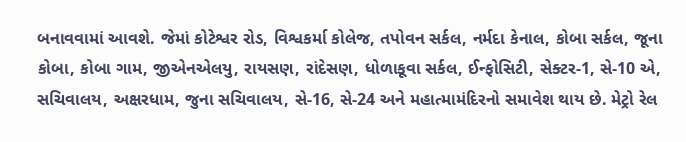બનાવવામાં આવશે. જેમાં કોટેશ્વર રોડ, વિશ્વકર્મા કોલેજ, તપોવન સર્કલ, નર્મદા કેનાલ, કોબા સર્કલ, જૂના કોબા, કોબા ગામ, જીએનએલયુ, રાયસણ, રાંદેસણ, ધોળાકૂવા સર્કલ, ઈન્ફોસિટી, સેક્ટર-1, સે-10 એ, સચિવાલય, અક્ષરધામ, જુના સચિવાલય, સે-16, સે-24 અને મહાત્મામંદિરનો સમાવેશ થાય છે. મેટ્રો રેલ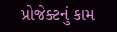પ્રોજેક્ટનું કામ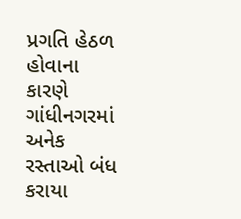પ્રગતિ હેઠળ હોવાના કારણે ગાંધીનગરમાં અનેક રસ્તાઓ બંધ કરાયા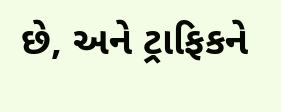છે, અને ટ્રાફિકને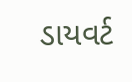ડાયવર્ટ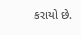કરાયો છે.